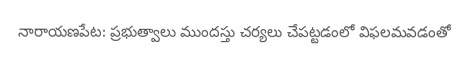నారాయణపేట: ప్రభుత్వాలు ముందస్తు చర్యలు చేపట్టడంలో విఫలమవడంతో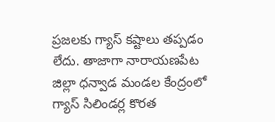ప్రజలకు గ్యాస్ కష్టాలు తప్పడం లేదు. తాజాగా నారాయణపేట జిల్లా ధన్వాడ మండల కేంద్రంలో గ్యాస్ సిలిండర్ల కొరత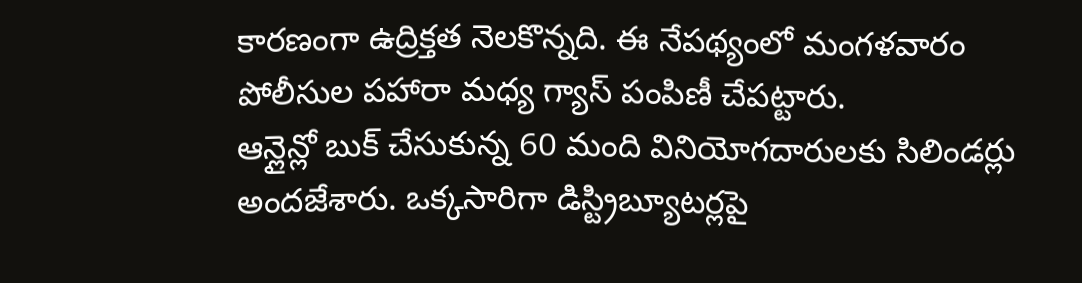కారణంగా ఉద్రిక్తత నెలకొన్నది. ఈ నేపథ్యంలో మంగళవారం పోలీసుల పహారా మధ్య గ్యాస్ పంపిణీ చేపట్టారు.
ఆన్లైన్లో బుక్ చేసుకున్న 60 మంది వినియోగదారులకు సిలిండర్లు అందజేశారు. ఒక్కసారిగా డిస్ట్రిబ్యూటర్లపై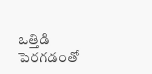ఒత్తిడి పెరగడంతో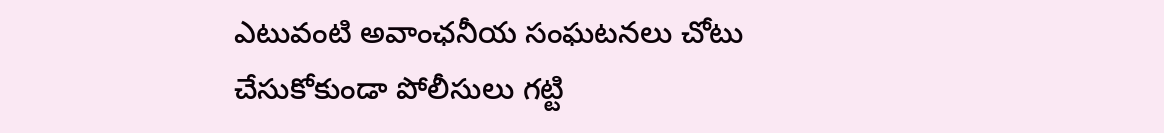ఎటువంటి అవాంఛనీయ సంఘటనలు చోటు చేసుకోకుండా పోలీసులు గట్టి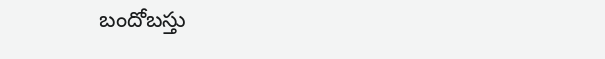బందోబస్తు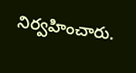నిర్వహించారు.